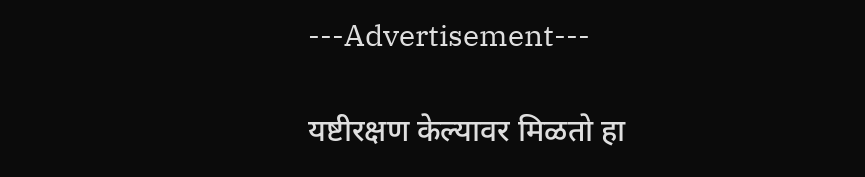---Advertisement---

यष्टीरक्षण केल्यावर मिळतो हा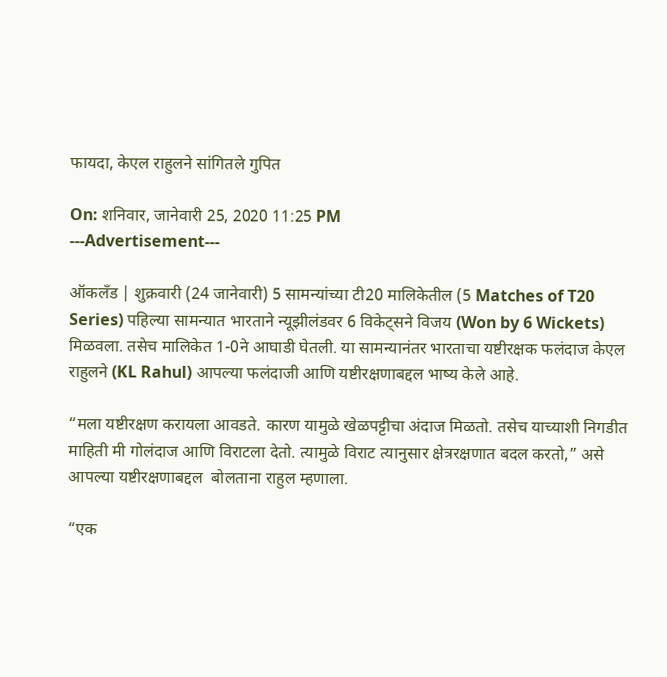फायदा, केएल राहुलने सांगितले गुपित

On: शनिवार, जानेवारी 25, 2020 11:25 PM
---Advertisement---

ऑकलँड | शुक्रवारी (24 जानेवारी) 5 सामन्यांच्या टी20 मालिकेतील (5 Matches of T20 Series) पहिल्या सामन्यात भारताने न्यूझीलंडवर 6 विकेट्सने विजय (Won by 6 Wickets) मिळवला. तसेच मालिकेत 1-0ने आघाडी घेतली. या सामन्यानंतर भारताचा यष्टीरक्षक फलंदाज केएल राहुलने (KL Rahul) आपल्या फलंदाजी आणि यष्टीरक्षणाबद्दल भाष्य केले आहे.

“मला यष्टीरक्षण करायला आवडते. कारण यामुळे खेळपट्टीचा अंदाज मिळतो. तसेच याच्याशी निगडीत माहिती मी गोलंदाज आणि विराटला देतो. त्यामुळे विराट त्यानुसार क्षेत्ररक्षणात बदल करतो,” असे आपल्या यष्टीरक्षणाबद्दल  बोलताना राहुल म्हणाला.

“एक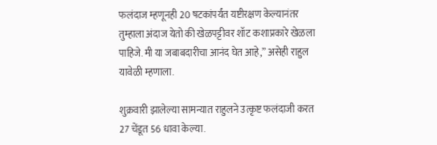फलंदाज म्हणूनही 20 षटकांपर्यंत यष्टीरक्षण केल्यानंतर तुम्हाला अंदाज येतो की खेळपट्टीवर शॉट कशाप्रकारे खेळला पाहिजे. मी या जबाबदारीचा आनंद घेत आहे,” असेही राहुल यावेळी म्हणाला.

शुक्रवारी झालेल्या सामन्यात राहुलने उत्कृष्ट फलंदाजी करत 27 चेंडूत 56 धावा केल्या.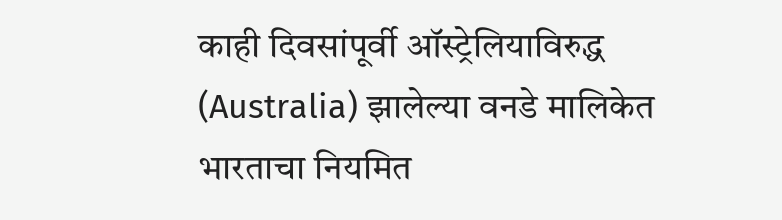काही दिवसांपूर्वी ऑस्ट्रेलियाविरुद्ध (Australia) झालेल्या वनडे मालिकेत भारताचा नियमित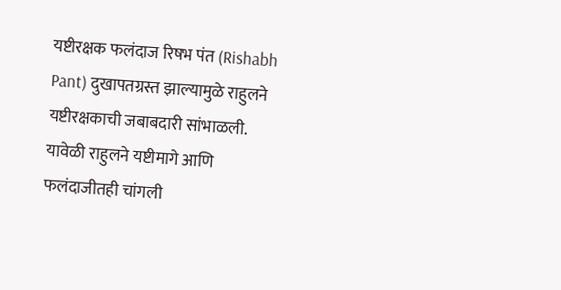यष्टीरक्षक फलंदाज रिषभ पंत (Rishabh Pant) दुखापतग्रस्त झाल्यामुळे राहुलने यष्टीरक्षकाची जबाबदारी सांभाळली. यावेळी राहुलने यष्टीमागे आणि फलंदाजीतही चांगली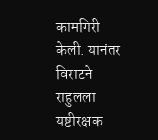कामगिरी केली. यानंतर विराटने राहुलला यष्टीरक्षक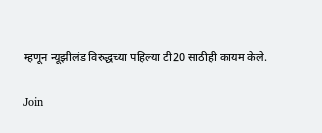म्हणून न्यूझीलंड विरुद्धच्या पहिल्या टी20 साठीही कायम केले.

Join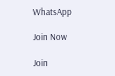WhatsApp

Join Now

Join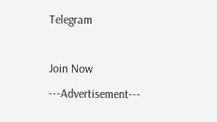Telegram

Join Now
---Advertisement---